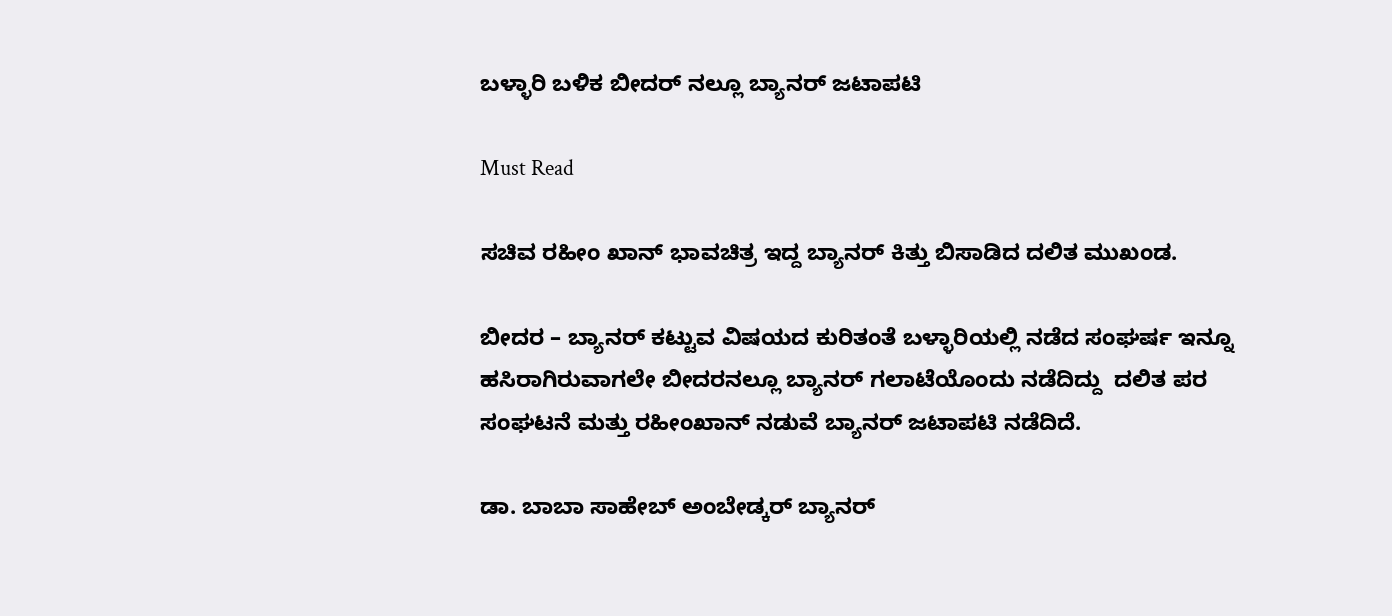ಬಳ್ಳಾರಿ ಬಳಿಕ ಬೀದರ್ ನಲ್ಲೂ ಬ್ಯಾನರ್ ಜಟಾಪಟಿ

Must Read

ಸಚಿವ ರಹೀಂ ಖಾನ್ ಭಾವಚಿತ್ರ ಇದ್ದ ಬ್ಯಾನರ್ ಕಿತ್ತು ಬಿಸಾಡಿದ ದಲಿತ ಮುಖಂಡ.

ಬೀದರ – ಬ್ಯಾನರ್ ಕಟ್ಟುವ ವಿಷಯದ ಕುರಿತಂತೆ ಬಳ್ಳಾರಿಯಲ್ಲಿ ನಡೆದ ಸಂಘರ್ಷ ಇನ್ನೂ ಹಸಿರಾಗಿರುವಾಗಲೇ ಬೀದರನಲ್ಲೂ ಬ್ಯಾನರ್ ಗಲಾಟೆಯೊಂದು ನಡೆದಿದ್ದು  ದಲಿತ ಪರ ಸಂಘಟನೆ ಮತ್ತು ರಹೀಂಖಾನ್ ನಡುವೆ ಬ್ಯಾನರ್ ಜಟಾಪಟಿ ನಡೆದಿದೆ.

ಡಾ. ಬಾಬಾ ಸಾಹೇಬ್‍ ಅಂಬೇಡ್ಕರ್ ಬ್ಯಾನರ್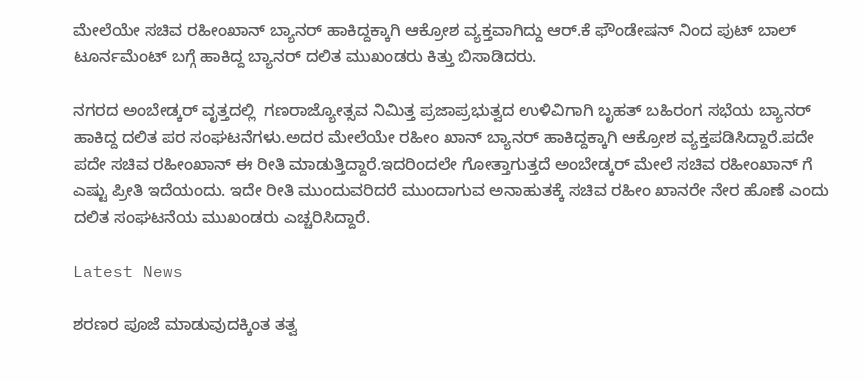ಮೇಲೆಯೇ ಸಚಿವ ರಹೀಂಖಾನ್ ಬ್ಯಾನರ್ ಹಾಕಿದ್ದಕ್ಕಾಗಿ ಆಕ್ರೋಶ ವ್ಯಕ್ತವಾಗಿದ್ದು ಆರ್‌‌.ಕೆ ಫೌಂಡೇಷನ್ ನಿಂದ ಪುಟ್ ಬಾಲ್ ಟೂರ್ನಮೆಂಟ್ ಬಗ್ಗೆ ಹಾಕಿದ್ದ ಬ್ಯಾನರ್ ದಲಿತ ಮುಖಂಡರು ಕಿತ್ತು ಬಿಸಾಡಿದರು.

ನಗರದ ಅಂಬೇಡ್ಕರ್ ವೃತ್ತದಲ್ಲಿ  ಗಣರಾಜ್ಯೋತ್ಸವ ನಿಮಿತ್ತ ಪ್ರಜಾಪ್ರಭುತ್ವದ ಉಳಿವಿಗಾಗಿ ಬೃಹತ್ ಬಹಿರಂಗ ಸಭೆಯ ಬ್ಯಾನರ್ ಹಾಕಿದ್ದ ದಲಿತ ಪರ ಸಂಘಟನೆಗಳು.ಅದರ ಮೇಲೆಯೇ ರಹೀಂ ಖಾನ್ ಬ್ಯಾನರ್ ಹಾಕಿದ್ದಕ್ಕಾಗಿ ಆಕ್ರೋಶ ವ್ಯಕ್ತಪಡಿಸಿದ್ದಾರೆ.ಪದೇ ಪದೇ ಸಚಿವ ರಹೀಂಖಾನ್ ಈ ರೀತಿ ಮಾಡುತ್ತಿದ್ದಾರೆ.ಇದರಿಂದಲೇ ಗೋತ್ತಾಗುತ್ತದೆ ಅಂಬೇಡ್ಕರ್ ಮೇಲೆ ಸಚಿವ ರಹೀಂಖಾನ್ ಗೆ ಎಷ್ಟು ಪ್ರೀತಿ ಇದೆಯಂದು. ಇದೇ ರೀತಿ ಮುಂದುವರಿದರೆ ಮುಂದಾಗುವ ಅನಾಹುತಕ್ಕೆ ಸಚಿವ ರಹೀಂ ಖಾನರೇ ನೇರ ಹೊಣೆ ಎಂದು ದಲಿತ ಸಂಘಟನೆಯ ಮುಖಂಡರು ಎಚ್ಚರಿಸಿದ್ದಾರೆ.

Latest News

ಶರಣರ ಪೂಜೆ ಮಾಡುವುದಕ್ಕಿಂತ ತತ್ವ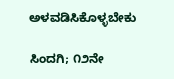ಅಳವಡಿಸಿಕೊಳ್ಳಬೇಕು

ಸಿಂದಗಿ; ೧೨ನೇ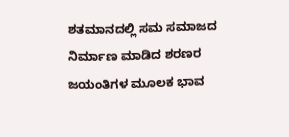ಶತಮಾನದಲ್ಲಿ ಸಮ ಸಮಾಜದ ನಿರ್ಮಾಣ ಮಾಡಿದ ಶರಣರ ಜಯಂತಿಗಳ ಮೂಲಕ ಭಾವ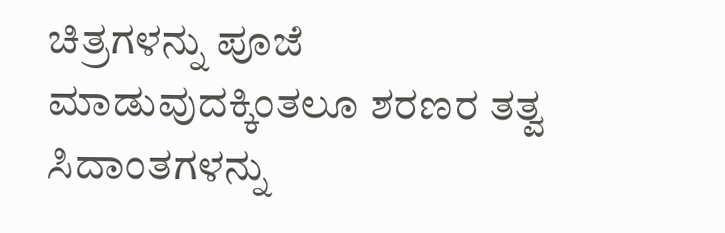ಚಿತ್ರಗಳನ್ನು ಪೂಜೆ ಮಾಡುವುದಕ್ಕಿಂತಲೂ ಶರಣರ ತತ್ವ ಸಿದಾಂತಗಳನ್ನು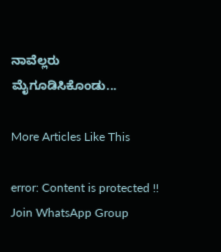ನಾವೆಲ್ಲರು ಮೈಗೂಡಿಸಿಕೊಂಡು...

More Articles Like This

error: Content is protected !!
Join WhatsApp Group